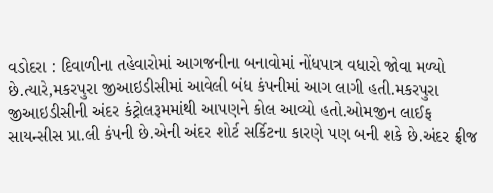વડોદરા : દિવાળીના તહેવારોમાં આગજનીના બનાવોમાં નોંધપાત્ર વધારો જોવા મળ્યો છે.ત્યારે,મકરપુરા જીઆઇડીસીમાં આવેલી બંધ કંપનીમાં આગ લાગી હતી.મકરપુરા જીઆઇડીસીની અંદર કંટ્રોલરૂમમાંથી આપણને કોલ આવ્યો હતો.ઓમજીન લાઈફ સાયન્સીસ પ્રા.લી કંપની છે.એની અંદર શોર્ટ સર્કિટના કારણે પણ બની શકે છે.અંદર ફ્રીજ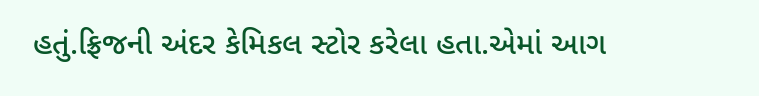હતું.ફ્રિજની અંદર કેમિકલ સ્ટોર કરેલા હતા.એમાં આગ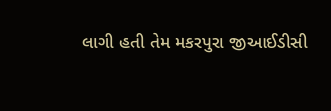લાગી હતી તેમ મકરપુરા જીઆઈડીસી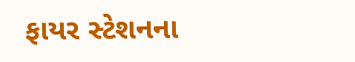ફાયર સ્ટેશનના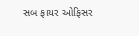સબ ફાયર ઓફિસર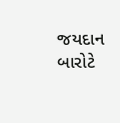જયદાન બારોટે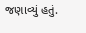જણાવ્યું હતું.